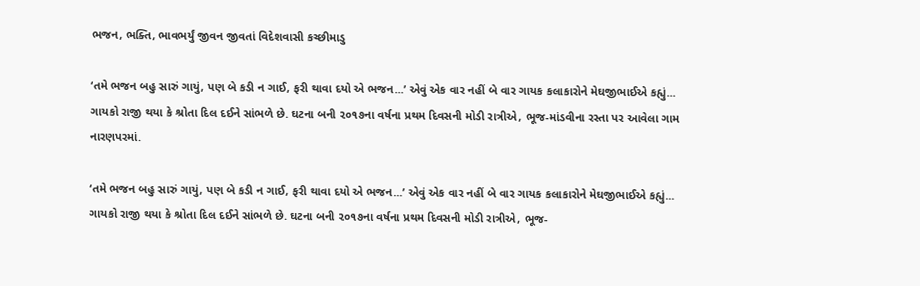ભજન, ભક્તિ, ભાવભર્યું જીવન જીવતાં વિદેશવાસી કચ્છીમાડુ

‘તમે ભજન બહુ સારું ગાયું, પણ બે કડી ન ગાઈ, ફરી થાવા દયો એ ભજન...’ એવું એક વાર નહીં બે વાર ગાયક કલાકારોને મેઘજીભાઈએ કહ્યું... ગાયકો રાજી થયા કે શ્રોતા દિલ દઈને સાંભળે છે. ઘટના બની ૨૦૧૭ના વર્ષના પ્રથમ દિવસની મોડી રાત્રીએ, ભૂજ-માંડવીના રસ્તા પર આવેલા ગામ નારણપરમાં.

‘તમે ભજન બહુ સારું ગાયું, પણ બે કડી ન ગાઈ, ફરી થાવા દયો એ ભજન...’ એવું એક વાર નહીં બે વાર ગાયક કલાકારોને મેઘજીભાઈએ કહ્યું... ગાયકો રાજી થયા કે શ્રોતા દિલ દઈને સાંભળે છે. ઘટના બની ૨૦૧૭ના વર્ષના પ્રથમ દિવસની મોડી રાત્રીએ, ભૂજ-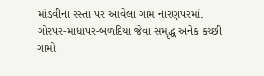માંડવીના રસ્તા પર આવેલા ગામ નારણપરમાં.
ગોરપર-માધાપર-બળદિયા જેવા સમૃદ્ધ અનેક કચ્છી ગામો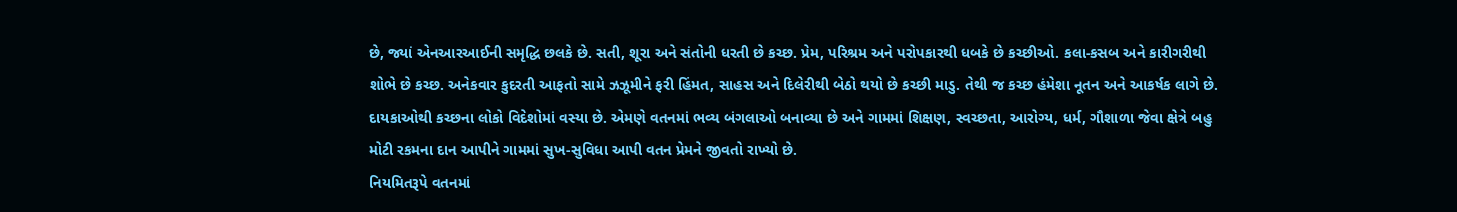છે, જ્યાં એનઆરઆઈની સમૃદ્ધિ છલકે છે. સતી, શૂરા અને સંતોની ધરતી છે કચ્છ. પ્રેમ, પરિશ્રમ અને પરોપકારથી ધબકે છે કચ્છીઓ. કલા-કસબ અને કારીગરીથી શોભે છે કચ્છ. અનેકવાર કુદરતી આફતો સામે ઝઝૂમીને ફરી હિંમત, સાહસ અને દિલેરીથી બેઠો થયો છે કચ્છી માડુ. તેથી જ કચ્છ હંમેશા નૂતન અને આકર્ષક લાગે છે.
દાયકાઓથી કચ્છના લોકો વિદેશોમાં વસ્યા છે. એમણે વતનમાં ભવ્ય બંગલાઓ બનાવ્યા છે અને ગામમાં શિક્ષણ, સ્વચ્છતા, આરોગ્ય, ધર્મ, ગૌશાળા જેવા ક્ષેત્રે બહુ મોટી રકમના દાન આપીને ગામમાં સુખ-સુવિધા આપી વતન પ્રેમને જીવતો રાખ્યો છે.
નિયમિતરૂપે વતનમાં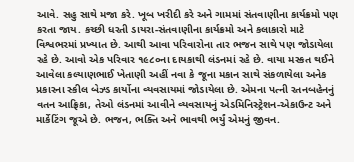આવે. સહુ સાથે મજા કરે. ખૂબ ખરીદી કરે અને ગામમાં સંતવાણીના કાર્યક્રમો પણ કરતા જાય. કચ્છી ધરતી ડાયરા-સંતવાણીના કાર્યક્રમો અને કલાકારો માટે વિશ્વભરમાં પ્રખ્યાત છે. આથી આવા પરિવારોના તાર ભજન સાથે પણ જોડાયેલા રહે છે. આવો એક પરિવાર ૧૯૮૦ના દાયકાથી લંડનમાં રહે છે. વાયા મસ્કત થઈને આવેલા કલ્યાણભાઈ ખેતાણી અહીં નવા કે જૂના મકાન સાથે સંકળાયેલા અનેક પ્રકારના સ્કીલ બેઝ્ડ કાર્યોના વ્યવસાયમાં જોડાયેલા છે. એમના પત્ની રતનબહેનનું વતન આફ્રિકા, તેઓ લંડનમાં આવીને વ્યવસાયનું એડમિનિસ્ટ્રેશન-એકાઉન્ટ અને માર્કેટિંગ જૂએ છે. ભજન, ભક્તિ અને ભાવથી ભર્યું એમનું જીવન.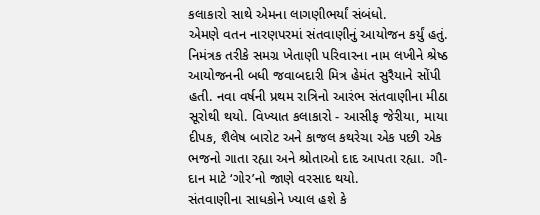કલાકારો સાથે એમના લાગણીભર્યાં સંબંધો.
એમણે વતન નારણપરમાં સંતવાણીનું આયોજન કર્યું હતું. નિમંત્રક તરીકે સમગ્ર ખેતાણી પરિવારના નામ લખીને શ્રેષ્ઠ આયોજનની બધી જવાબદારી મિત્ર હેમંત સુરૈયાને સોંપી હતી. નવા વર્ષની પ્રથમ રાત્રિનો આરંભ સંતવાણીના મીઠા સૂરોથી થયો. વિખ્યાત કલાકારો - આસીફ જેરીયા, માયા દીપક, શૈલેષ બારોટ અને કાજલ કથરેચા એક પછી એક ભજનો ગાતા રહ્યા અને શ્રોતાઓ દાદ આપતા રહ્યા. ગૌ-દાન માટે ‘ગોર’નો જાણે વરસાદ થયો.
સંતવાણીના સાધકોને ખ્યાલ હશે કે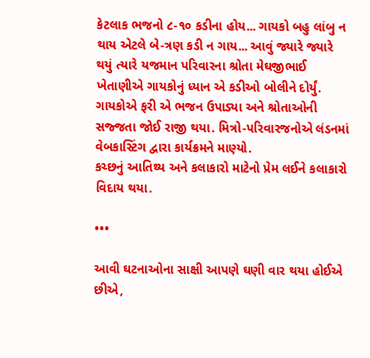કેટલાક ભજનો ૮-૧૦ કડીના હોય... ગાયકો બહુ લાંબુ ન થાય એટલે બે-ત્રણ કડી ન ગાય... આવું જ્યારે જ્યારે થયું ત્યારે યજમાન પરિવારના શ્રોતા મેઘજીભાઈ ખેતાણીએ ગાયકોનું ધ્યાન એ કડીઓ બોલીને દોર્યું. ગાયકોએ ફરી એ ભજન ઉપાડ્યા અને શ્રોતાઓની સજ્જતા જોઈ રાજી થયા. મિત્રો-પરિવારજનોએ લંડનમાં વેબકાસ્ટિંગ દ્વારા કાર્યક્રમને માણ્યો.
કચ્છનું આતિથ્ય અને કલાકારો માટેનો પ્રેમ લઈને કલાકારો વિદાય થયા.

•••

આવી ઘટનાઓના સાક્ષી આપણે ઘણી વાર થયા હોઈએ છીએ,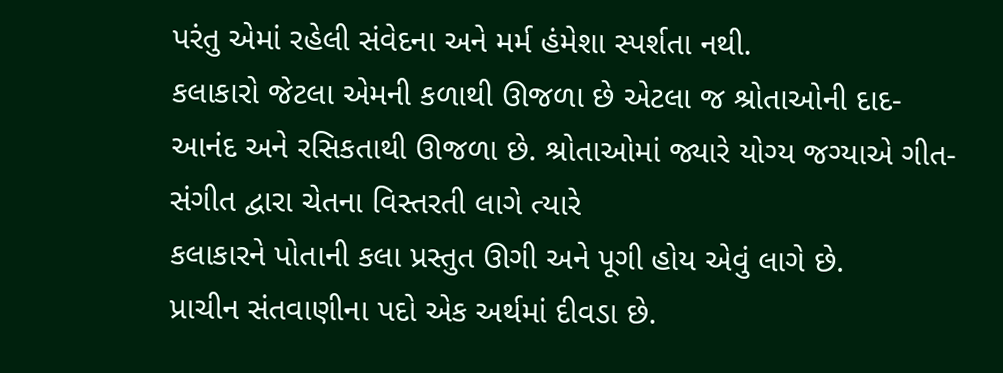પરંતુ એમાં રહેલી સંવેદના અને મર્મ હંમેશા સ્પર્શતા નથી.
કલાકારો જેટલા એમની કળાથી ઊજળા છે એટલા જ શ્રોતાઓની દાદ-આનંદ અને રસિકતાથી ઊજળા છે. શ્રોતાઓમાં જ્યારે યોગ્ય જગ્યાએ ગીત-સંગીત દ્વારા ચેતના વિસ્તરતી લાગે ત્યારે
કલાકારને પોતાની કલા પ્રસ્તુત ઊગી અને પૂગી હોય એવું લાગે છે.
પ્રાચીન સંતવાણીના પદો એક અર્થમાં દીવડા છે.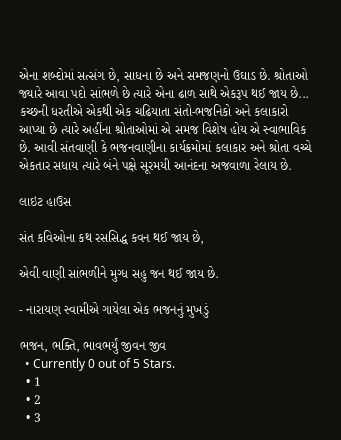એના શબ્દોમાં સત્સંગ છે, સાધના છે અને સમજણનો ઉઘાડ છે. શ્રોતાઓ જ્યારે આવા પદો સાંભળે છે ત્યારે એના ઢાળ સાથે એકરૂપ થઈ જાય છે... કચ્છની ધરતીએ એકથી એક ચઢિયાતા સંતો-ભજનિકો અને કલાકારો આપ્યા છે ત્યારે અહીંના શ્રોતાઓમાં એ સમજ વિશેષ હોય એ સ્વાભાવિક છે. આવી સંતવાણી કે ભજનવાણીના કાર્યક્રમોમાં કલાકાર અને શ્રોતા વચ્ચે એકતાર સધાય ત્યારે બંને પક્ષે સૂરમયી આનંદના અજવાળા રેલાય છે.

લાઇટ હાઉસ

સંત કવિઓના કથ રસસિદ્ધ કવન થઈ જાય છે,

એવી વાણી સાંભળીને મુગ્ધ સહુ જન થઈ જાય છે.

- નારાયણ સ્વામીએ ગાયેલા એક ભજનનું મુખડું

ભજન, ભક્તિ, ભાવભર્યું જીવન જીવ
  • Currently 0 out of 5 Stars.
  • 1
  • 2
  • 3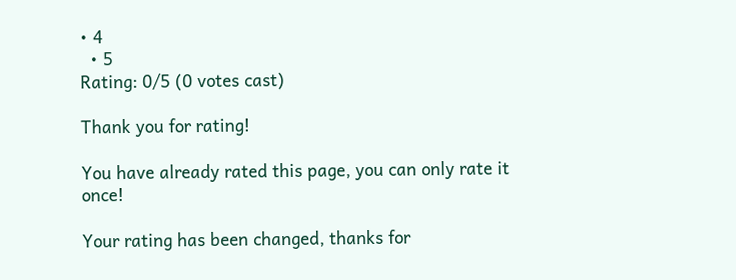• 4
  • 5
Rating: 0/5 (0 votes cast)

Thank you for rating!

You have already rated this page, you can only rate it once!

Your rating has been changed, thanks for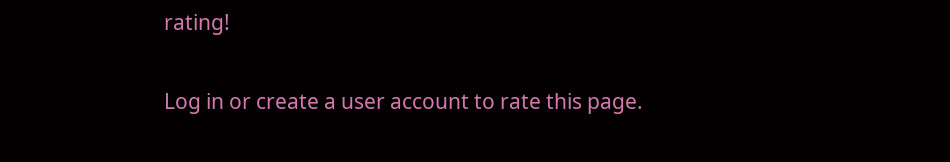rating!

Log in or create a user account to rate this page.